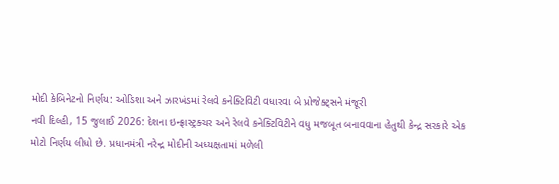મોદી કેબિનેટનો નિર્ણય: ઓડિશા અને ઝારખંડમાં રેલવે કનેક્ટિવિટી વધારવા બે પ્રોજેક્ટ્સને મંજૂરી
નવી દિલ્હી, 15 જુલાઈ 2026: દેશના ઇન્ફ્રાસ્ટ્રક્ચર અને રેલવે કનેક્ટિવિટીને વધુ મજબૂત બનાવવાના હેતુથી કેન્દ્ર સરકારે એક મોટો નિર્ણય લીધો છે. પ્રધાનમંત્રી નરેન્દ્ર મોદીની અધ્યક્ષતામાં મળેલી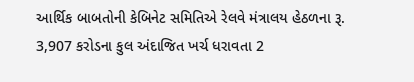આર્થિક બાબતોની કેબિનેટ સમિતિએ રેલવે મંત્રાલય હેઠળના રૂ. 3,907 કરોડના કુલ અંદાજિત ખર્ચ ધરાવતા 2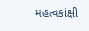મહત્વકાંક્ષી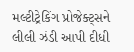મલ્ટીટ્રેકિંગ પ્રોજેક્ટ્સને લીલી ઝંડી આપી દીધી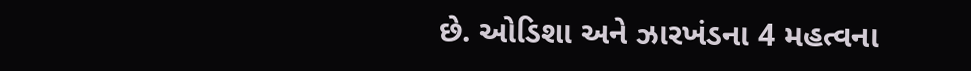છે. ઓડિશા અને ઝારખંડના 4 મહત્વના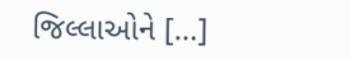જિલ્લાઓને […]